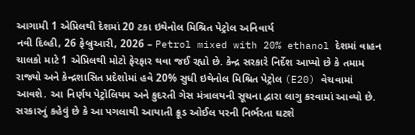આગામી 1 એપ્રિલથી દેશમાં 20 ટકા ઇથેનોલ મિશ્રિત પેટ્રોલ અનિવાર્ય
નવી દિલ્હી, 26 ફેબ્રુઆરી, 2026 – Petrol mixed with 20% ethanol દેશમાં વાહન ચાલકો માટે 1 એપ્રિલથી મોટો ફેરફાર થવા જઈ રહ્યો છે. કેન્દ્ર સરકારે નિર્દેશ આપ્યો છે કે તમામ રાજ્યો અને કેન્દ્રશાસિત પ્રદેશોમાં હવે 20% સુધી ઇથેનોલ મિશ્રિત પેટ્રોલ (E20) વેચવામાં આવશે. આ નિર્ણય પેટ્રોલિયમ અને કુદરતી ગેસ મંત્રાલયની સૂચના દ્વારા લાગુ કરવામાં આવ્યો છે. સરકારનું કહેવું છે કે આ પગલાથી આયાતી ક્રૂડ ઓઈલ પરની નિર્ભરતા ઘટશે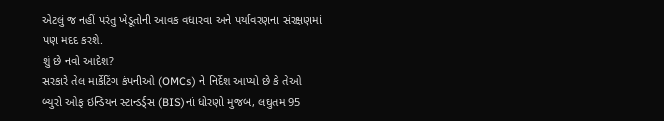એટલું જ નહીં પરંતુ ખેડૂતોની આવક વધારવા અને પર્યાવરણના સંરક્ષણમાં પણ મદદ કરશે.
શું છે નવો આદેશ?
સરકારે તેલ માર્કેટિંગ કંપનીઓ (OMCs) ને નિર્દેશ આપ્યો છે કે તેઓ બ્યુરો ઓફ ઇન્ડિયન સ્ટાન્ડર્ડ્સ (BIS)નાં ધોરણો મુજબ, લઘુતમ 95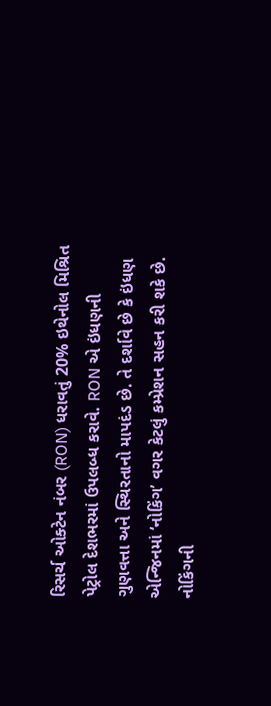રિસર્ચ ઓક્ટેન નંબર (RON) ધરાવતું 20% ઇથેનોલ મિશ્રિત પેટ્રોલ દેશભરમાં ઉપલબ્ધ કરાવે. RON એ ઇંધણની ગુણવત્તા અને સ્થિરતાનો માપદંડ છે. તે દર્શાવે છે કે ઇંધણ એન્જિનમાં ‘નોકિંગ’ વગર કેટલું કમ્પ્રેશન સહન કરી શકે છે. નોકિંગની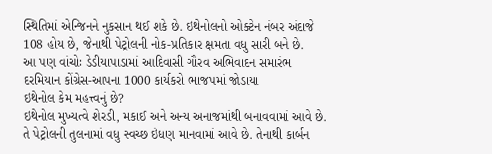સ્થિતિમાં એન્જિનને નુકસાન થઈ શકે છે. ઇથેનોલનો ઓક્ટેન નંબર અંદાજે 108 હોય છે, જેનાથી પેટ્રોલની નોક-પ્રતિકાર ક્ષમતા વધુ સારી બને છે.
આ પણ વાંચોઃ ડેડીયાપાડામાં આદિવાસી ગૌરવ અભિવાદન સમારંભ દરમિયાન કોંગ્રેસ-આપના 1000 કાર્યકરો ભાજપમાં જોડાયા
ઇથેનોલ કેમ મહત્ત્વનું છે?
ઇથેનોલ મુખ્યત્વે શેરડી, મકાઈ અને અન્ય અનાજમાંથી બનાવવામાં આવે છે. તે પેટ્રોલની તુલનામાં વધુ સ્વચ્છ ઇંધણ માનવામાં આવે છે. તેનાથી કાર્બન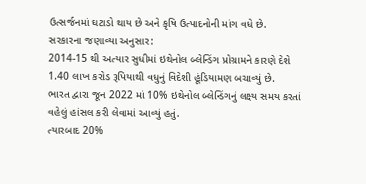ઉત્સર્જનમાં ઘટાડો થાય છે અને કૃષિ ઉત્પાદનોની માંગ વધે છે.
સરકારના જણાવ્યા અનુસાર:
2014-15 થી અત્યાર સુધીમાં ઇથેનોલ બ્લેન્ડિંગ પ્રોગ્રામને કારણે દેશે 1.40 લાખ કરોડ રૂપિયાથી વધુનું વિદેશી હૂંડિયામણ બચાવ્યું છે.
ભારત દ્વારા જૂન 2022 માં 10% ઇથેનોલ બ્લેન્ડિંગનું લક્ષ્ય સમય કરતાં વહેલું હાંસલ કરી લેવામાં આવ્યું હતું.
ત્યારબાદ 20%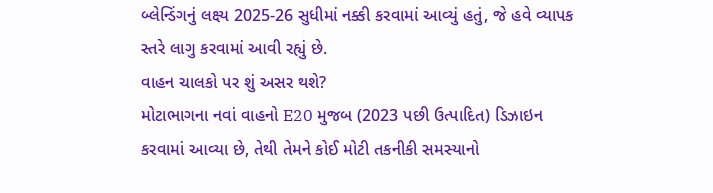બ્લેન્ડિંગનું લક્ષ્ય 2025-26 સુધીમાં નક્કી કરવામાં આવ્યું હતું, જે હવે વ્યાપક સ્તરે લાગુ કરવામાં આવી રહ્યું છે.
વાહન ચાલકો પર શું અસર થશે?
મોટાભાગના નવાં વાહનો E20 મુજબ (2023 પછી ઉત્પાદિત) ડિઝાઇન કરવામાં આવ્યા છે, તેથી તેમને કોઈ મોટી તકનીકી સમસ્યાનો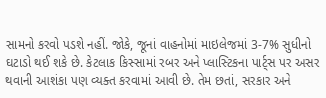સામનો કરવો પડશે નહીં. જોકે, જૂનાં વાહનોમાં માઇલેજમાં 3-7% સુધીનો ઘટાડો થઈ શકે છે. કેટલાક કિસ્સામાં રબર અને પ્લાસ્ટિકના પાર્ટ્સ પર અસર થવાની આશંકા પણ વ્યક્ત કરવામાં આવી છે. તેમ છતાં, સરકાર અને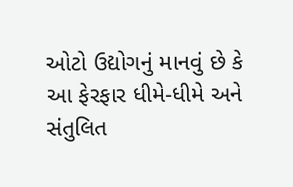ઓટો ઉદ્યોગનું માનવું છે કે આ ફેરફાર ધીમે-ધીમે અને સંતુલિત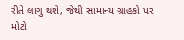રીતે લાગુ થશે, જેથી સામાન્ય ગ્રાહકો પર મોટો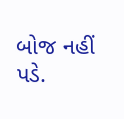બોજ નહીં પડે.